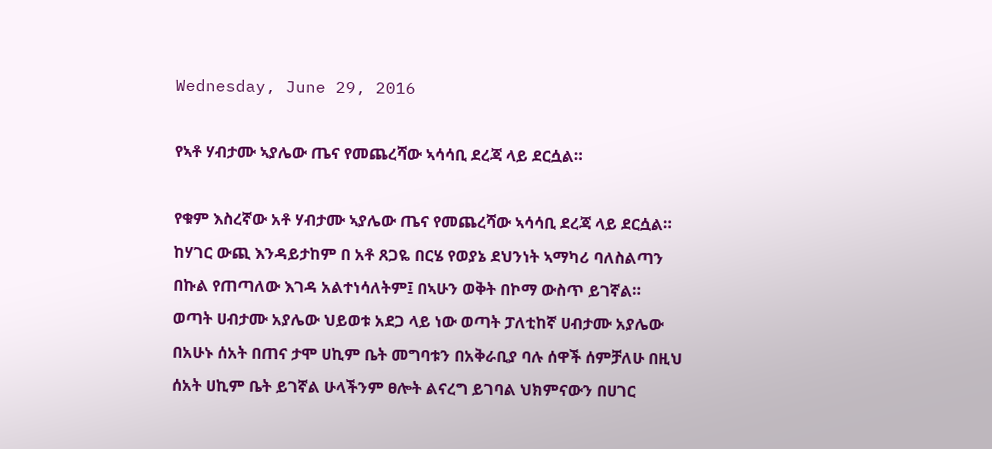Wednesday, June 29, 2016

የኣቶ ሃብታሙ ኣያሌው ጤና የመጨረሻው ኣሳሳቢ ደረጃ ላይ ደርሷል።

የቁም እስረኛው አቶ ሃብታሙ ኣያሌው ጤና የመጨረሻው ኣሳሳቢ ደረጃ ላይ ደርሷል። ከሃገር ውጪ እንዳይታከም በ አቶ ጸጋዬ በርሄ የወያኔ ደህንነት ኣማካሪ ባለስልጣን በኩል የጠጣለው እገዳ አልተነሳለትም፤ በኣሁን ወቅት በኮማ ውስጥ ይገኛል።
ወጣት ሀብታሙ አያሌው ህይወቱ አደጋ ላይ ነው ወጣት ፓለቲከኛ ሀብታሙ አያሌው በአሁኑ ሰአት በጠና ታሞ ሀኪም ቤት መግባቱን በአቅራቢያ ባሉ ሰዋች ሰምቻለሁ በዚህ ሰአት ሀኪም ቤት ይገኛል ሁላችንም ፀሎት ልናረግ ይገባል ህክምናውን በሀገር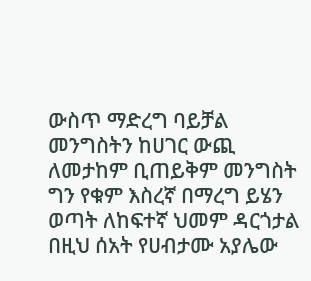ውስጥ ማድረግ ባይቻል መንግስትን ከሀገር ውጪ ለመታከም ቢጠይቅም መንግስት ግን የቁም እስረኛ በማረግ ይሄን ወጣት ለከፍተኛ ህመም ዳርጎታል በዚህ ሰአት የሀብታሙ አያሌው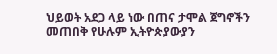ህይወት አደጋ ላይ ነው በጠና ታሞል ጀግኖችን መጠበቅ የሁሉም ኢትዮጵያውያን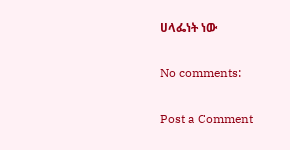ሀላፌነት ነው

No comments:

Post a Comment